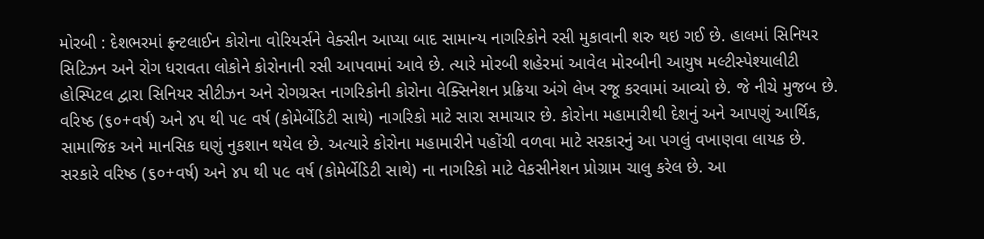મોરબી : દેશભરમાં ફ્રન્ટલાઈન કોરોના વોરિયર્સને વેક્સીન આપ્યા બાદ સામાન્ય નાગરિકોને રસી મુકાવાની શરુ થઇ ગઈ છે. હાલમાં સિનિયર સિટિઝન અને રોગ ધરાવતા લોકોને કોરોનાની રસી આપવામાં આવે છે. ત્યારે મોરબી શહેરમાં આવેલ મોરબીની આયુષ મલ્ટીસ્પેશ્યાલીટી હોસ્પિટલ દ્વારા સિનિયર સીટીઝન અને રોગગ્રસ્ત નાગરિકોની કોરોના વેક્સિનેશન પ્રક્રિયા અંગે લેખ રજૂ કરવામાં આવ્યો છે. જે નીચે મુજબ છે. વરિષ્ઠ (૬૦+વર્ષ) અને ૪૫ થી ૫૯ વર્ષ (કોમેર્બેડિટી સાથે) નાગરિકો માટે સારા સમાચાર છે. કોરોના મહામારીથી દેશનું અને આપણું આર્થિક, સામાજિક અને માનસિક ઘણું નુકશાન થયેલ છે. અત્યારે કોરોના મહામારીને પહોંચી વળવા માટે સરકારનું આ પગલું વખાણવા લાયક છે. સરકારે વરિષ્ઠ (૬૦+વર્ષ) અને ૪૫ થી ૫૯ વર્ષ (કોમેર્બેડિટી સાથે) ના નાગરિકો માટે વેકસીનેશન પ્રોગ્રામ ચાલુ કરેલ છે. આ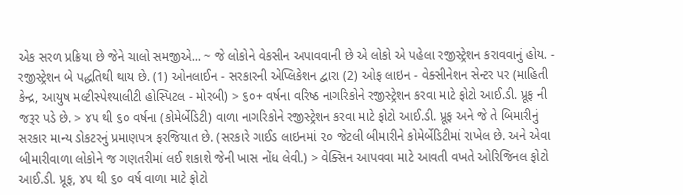એક સરળ પ્રક્રિયા છે જેને ચાલો સમજીએ... ~ જે લોકોને વેકસીન અપાવવાની છે એ લોકો એ પહેલા રજીસ્ટ્રેશન કરાવવાનું હોય. - રજીસ્ટ્રેશન બે પદ્ધતિથી થાય છે. (1) ઓનલાઈન - સરકારની એપ્લિકેશન દ્વારા (2) ઓફ લાઇન - વેક્સીનેશન સેન્ટર પર (માહિતી કેન્દ્ર, આયુષ મલ્ટીસ્પેશ્યાલીટી હોસ્પિટલ - મોરબી) > ૬૦+ વર્ષના વરિષ્ઠ નાગરિકોને રજીસ્ટ્રેશન કરવા માટે ફોટો આઈ.ડી. પ્રૂફ ની જરૂર પડે છે. > ૪૫ થી ૬૦ વર્ષના (કોમેર્બેડિટી) વાળા નાગરિકોને રજીસ્ટ્રેશન કરવા માટે ફોટો આઈ.ડી. પ્રૂફ અને જે તે બિમારીનું સરકાર માન્ય ડોકટરનું પ્રમાણપત્ર ફરજિયાત છે. (સરકારે ગાઈડ લાઇનમાં ૨૦ જેટલી બીમારીને કોમેર્બેડિટીમાં રાખેલ છે. અને એવા બીમારીવાળા લોકોને જ ગણતરીમાં લઈ શકાશે જેની ખાસ નોંધ લેવી.) > વેક્સિન આપવવા માટે આવતી વખતે ઓરિજિનલ ફોટો આઈ.ડી. પ્રૂફ, ૪૫ થી ૬૦ વર્ષ વાળા માટે ફોટો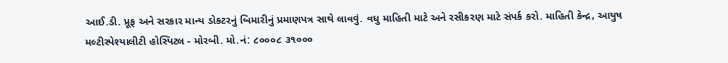આઈ.ડી. પ્રૂફ અને સરકાર માન્ય ડોકટરનું બિમારીનું પ્રમાણપત્ર સાથે લાવવું. વધુ માહિતી માટે અને રસીકરણ માટે સંપર્ક કરો. માહિતી કેન્દ્ર, આયુષ મલ્ટીસ્પેશ્યાલીટી હોસ્પિટલ - મોરબી. મો.નં: ૮૦૦૦૮ ૩૧૦૦૦